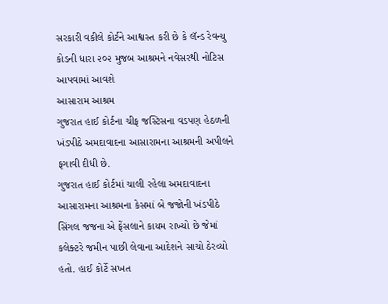સરકારી વકીલે કોર્ટને આશ્વસ્ત કરી છે કે લૅન્ડ રેવન્યુ કોડની ધારા ૨૦૨ મુજબ આશ્રમને નવેસરથી નોટિસ આપવામાં આવશે
આસારામ આશ્રમ
ગુજરાત હાઈ કોર્ટના ચીફ જસ્ટિસના વડપણ હેઠળની ખંડપીઠે અમદાવાદના આસારામના આશ્રમની અપીલને ફગાવી દીધી છે.
ગુજરાત હાઈ કોર્ટમાં ચાલી રહેલા અમદાવાદના આસારામના આશ્રમના કેસમાં બે જજોની ખંડપીઠે સિંગલ જજના એ ફેંસલાને કાયમ રાખ્યો છે જેમાં કલેક્ટરે જમીન પાછી લેવાના આદેશને સાચો ઠેરવ્યો હતો. હાઈ કોર્ટે સખત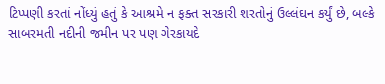ટિપ્પણી કરતાં નોંધ્યું હતું કે આશ્રમે ન ફક્ત સરકારી શરતોનું ઉલ્લંઘન કર્યું છે, બલ્કે સાબરમતી નદીની જમીન પર પણ ગેરકાયદે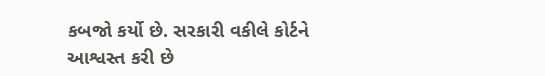કબજો કર્યો છે. સરકારી વકીલે કોર્ટને આશ્વસ્ત કરી છે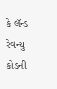કે લૅન્ડ રેવન્યુ કોડની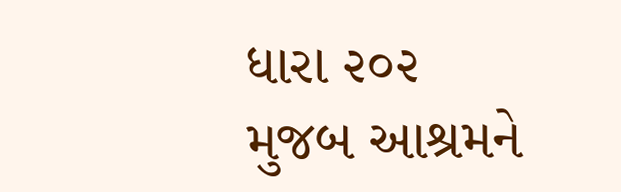ધારા ૨૦૨ મુજબ આશ્રમને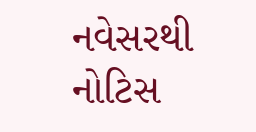નવેસરથી નોટિસ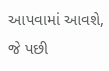આપવામાં આવશે, જે પછી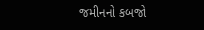જમીનનો કબજો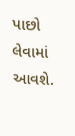પાછો લેવામાં આવશે.